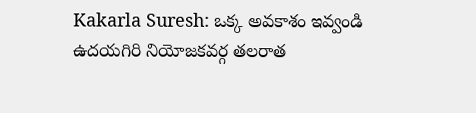Kakarla Suresh: ఒక్క అవకాశం ఇవ్వండి ఉదయగిరి నియోజకవర్గ తలరాత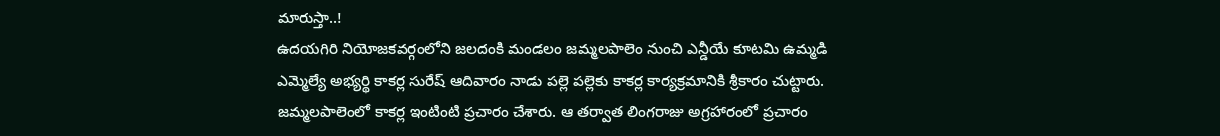మారుస్తా..!
ఉదయగిరి నియోజకవర్గంలోని జలదంకి మండలం జమ్మలపాలెం నుంచి ఎన్డీయే కూటమి ఉమ్మడి ఎమ్మెల్యే అభ్యర్థి కాకర్ల సురేష్ ఆదివారం నాడు పల్లె పల్లెకు కాకర్ల కార్యక్రమానికి శ్రీకారం చుట్టారు. జమ్మలపాలెంలో కాకర్ల ఇంటింటి ప్రచారం చేశారు. ఆ తర్వాత లింగరాజు అగ్రహారంలో ప్రచారం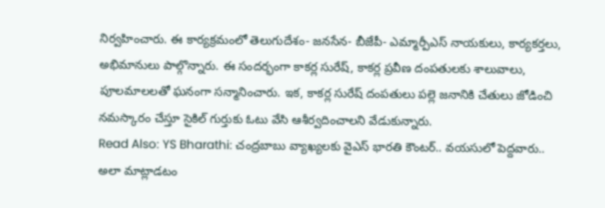నిర్వహించారు. ఈ కార్యక్రమంలో తెలుగుదేశం- జనసేన- బీజేపీ- ఎమ్మార్పీఎస్ నాయకులు, కార్యకర్తలు, అభిమానులు పాల్గొన్నారు. ఈ సందర్భంగా కాకర్ల సురేష్, కాకర్ల ప్రవీణ దంపతులకు శాలువాలు, పూలమాలలతో ఘనంగా సన్మానించారు. ఇక, కాకర్ల సురేష్ దంపతులు పల్లె జనానికి చేతులు జోడించి నమస్కారం చేస్తూ సైకిల్ గుర్తుకు ఓటు వేసి ఆశీర్వదించాలని వేడుకున్నారు.
Read Also: YS Bharathi: చంద్రబాబు వ్యాఖ్యలకు వైఎస్ భారతి కౌంటర్.. వయసులో పెద్దవారు.. అలా మాట్లాడటం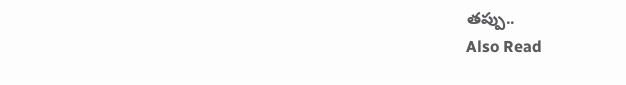తప్పు..
Also Read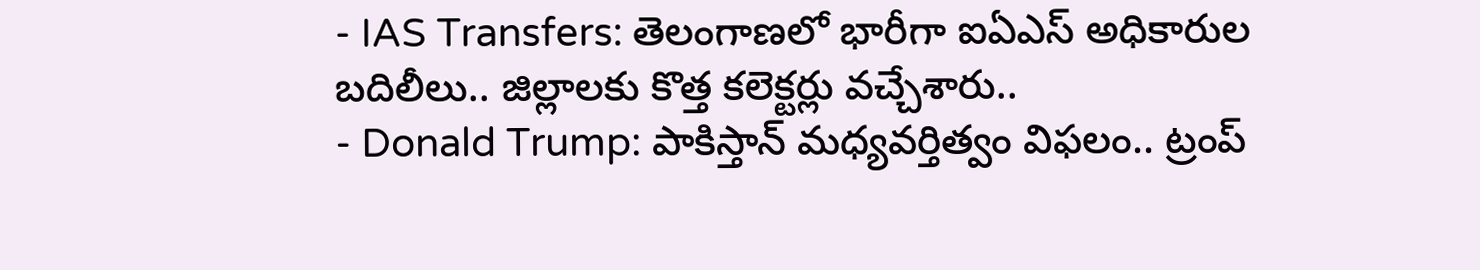- IAS Transfers: తెలంగాణలో భారీగా ఐఏఎస్ అధికారుల బదిలీలు.. జిల్లాలకు కొత్త కలెక్టర్లు వచ్చేశారు..
- Donald Trump: పాకిస్తాన్ మధ్యవర్తిత్వం విఫలం.. ట్రంప్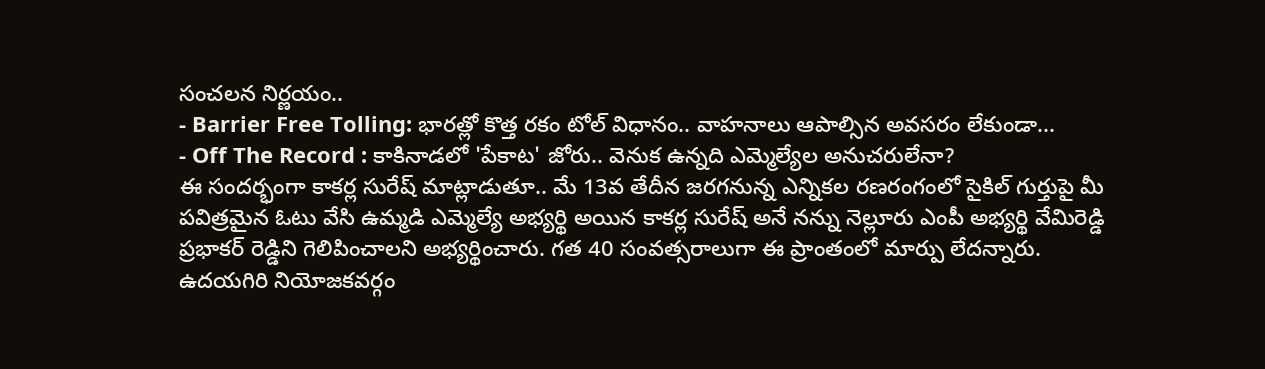సంచలన నిర్ణయం..
- Barrier Free Tolling: భారత్లో కొత్త రకం టోల్ విధానం.. వాహనాలు ఆపాల్సిన అవసరం లేకుండా...
- Off The Record : కాకినాడలో 'పేకాట' జోరు.. వెనుక ఉన్నది ఎమ్మెల్యేల అనుచరులేనా?
ఈ సందర్భంగా కాకర్ల సురేష్ మాట్లాడుతూ.. మే 13వ తేదీన జరగనున్న ఎన్నికల రణరంగంలో సైకిల్ గుర్తుపై మీ పవిత్రమైన ఓటు వేసి ఉమ్మడి ఎమ్మెల్యే అభ్యర్థి అయిన కాకర్ల సురేష్ అనే నన్ను నెల్లూరు ఎంపీ అభ్యర్థి వేమిరెడ్డి ప్రభాకర్ రెడ్డిని గెలిపించాలని అభ్యర్థించారు. గత 40 సంవత్సరాలుగా ఈ ప్రాంతంలో మార్పు లేదన్నారు. ఉదయగిరి నియోజకవర్గం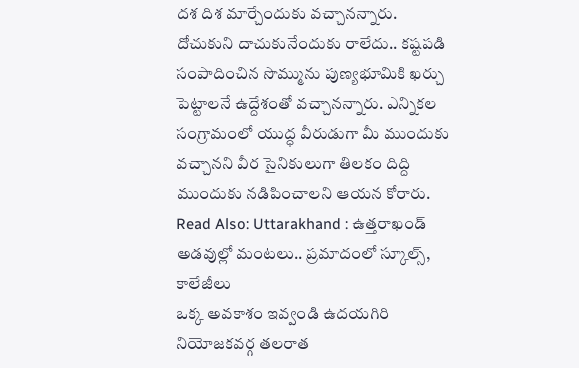దశ దిశ మార్చేందుకు వచ్చానన్నారు. దోచుకుని దాచుకునేందుకు రాలేదు.. కష్టపడి సంపాదించిన సొమ్మును పుణ్యభూమికి ఖర్చు పెట్టాలనే ఉద్దేశంతో వచ్చానన్నారు. ఎన్నికల సంగ్రామంలో యుద్ధ వీరుడుగా మీ ముందుకు వచ్చానని వీర సైనికులుగా తిలకం దిద్ది ముందుకు నడిపించాలని ఆయన కోరారు.
Read Also: Uttarakhand : ఉత్తరాఖండ్ అడవుల్లో మంటలు.. ప్రమాదంలో స్కూల్స్, కాలేజీలు
ఒక్క అవకాశం ఇవ్వండి ఉదయగిరి నియోజకవర్గ తలరాత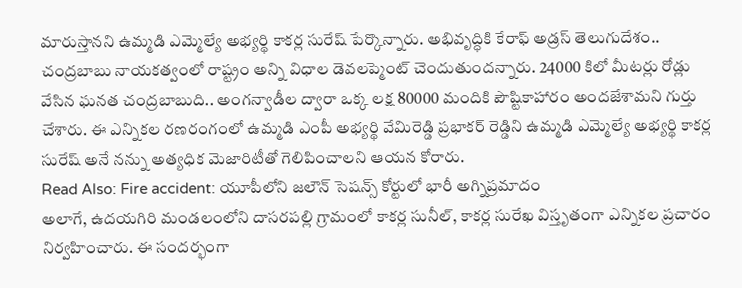మారుస్తానని ఉమ్మడి ఎమ్మెల్యే అభ్యర్థి కాకర్ల సురేష్ పేర్కొన్నారు. అభివృద్ధికి కేరాఫ్ అడ్రస్ తెలుగుదేశం.. చంద్రబాబు నాయకత్వంలో రాష్ట్రం అన్ని విధాల డెవలప్మెంట్ చెందుతుందన్నారు. 24000 కిలో మీటర్లు రోడ్లు వేసిన ఘనత చంద్రబాబుది.. అంగన్వాడీల ద్వారా ఒక్క లక్ష 80000 మందికి పౌష్టికాహారం అందజేశామని గుర్తు చేశారు. ఈ ఎన్నికల రణరంగంలో ఉమ్మడి ఎంపీ అభ్యర్థి వేమిరెడ్డి ప్రభాకర్ రెడ్డిని ఉమ్మడి ఎమ్మెల్యే అభ్యర్థి కాకర్ల సురేష్ అనే నన్ను అత్యధిక మెజారిటీతో గెలిపించాలని ఆయన కోరారు.
Read Also: Fire accident: యూపీలోని జలౌన్ సెషన్స్ కోర్టులో భారీ అగ్నిప్రమాదం
అలాగే, ఉదయగిరి మండలంలోని దాసరపల్లి గ్రామంలో కాకర్ల సునీల్, కాకర్ల సురేఖ విస్తృతంగా ఎన్నికల ప్రచారం నిర్వహించారు. ఈ సందర్భంగా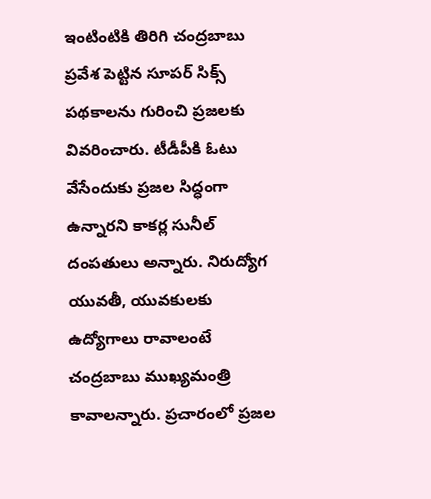ఇంటింటికి తిరిగి చంద్రబాబు ప్రవేశ పెట్టిన సూపర్ సిక్స్ పథకాలను గురించి ప్రజలకు వివరించారు. టీడీపీకి ఓటు వేసేందుకు ప్రజల సిద్ధంగా ఉన్నారని కాకర్ల సునీల్ దంపతులు అన్నారు. నిరుద్యోగ యువతీ, యువకులకు ఉద్యోగాలు రావాలంటే చంద్రబాబు ముఖ్యమంత్రి కావాలన్నారు. ప్రచారంలో ప్రజల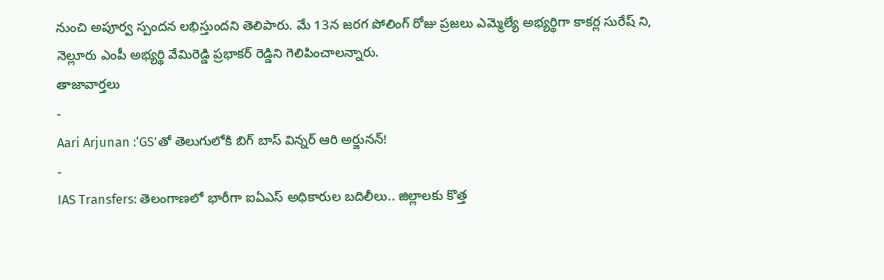నుంచి అపూర్వ స్పందన లభిస్తుందని తెలిపారు. మే 13న జరగ పోలింగ్ రోజు ప్రజలు ఎమ్మెల్యే అభ్యర్థిగా కాకర్ల సురేష్ ని, నెల్లూరు ఎంపీ అభ్యర్థి వేమిరెడ్డి ప్రభాకర్ రెడ్డిని గెలిపించాలన్నారు.
తాజావార్తలు
-
Aari Arjunan :‘GS’తో తెలుగులోకి బిగ్ బాస్ విన్నర్ ఆరి అర్జునన్!
-
IAS Transfers: తెలంగాణలో భారీగా ఐఏఎస్ అధికారుల బదిలీలు.. జిల్లాలకు కొత్త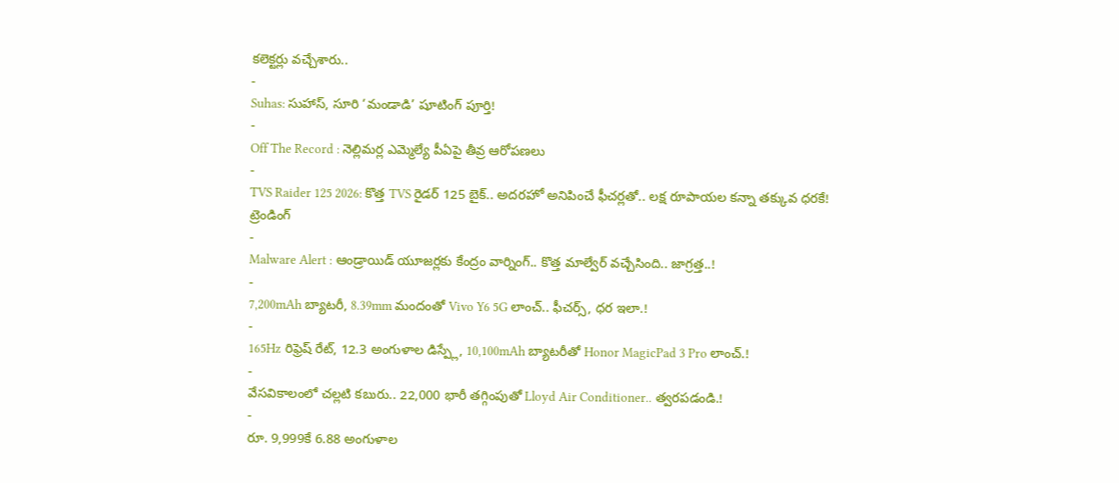కలెక్టర్లు వచ్చేశారు..
-
Suhas: సుహాస్, సూరి ‘మండాడి’ షూటింగ్ పూర్తి!
-
Off The Record : నెల్లిమర్ల ఎమ్మెల్యే పీఏపై తీవ్ర ఆరోపణలు
-
TVS Raider 125 2026: కొత్త TVS రైడర్ 125 బైక్.. అదరహో అనిపించే ఫీచర్లతో.. లక్ష రూపాయల కన్నా తక్కువ ధరకే!
ట్రెండింగ్
-
Malware Alert : ఆండ్రాయిడ్ యూజర్లకు కేంద్రం వార్నింగ్.. కొత్త మాల్వేర్ వచ్చేసింది.. జాగ్రత్త..!
-
7,200mAh బ్యాటరీ, 8.39mm మందంతో Vivo Y6 5G లాంచ్.. ఫీచర్స్, ధర ఇలా.!
-
165Hz రిఫ్రెష్ రేట్, 12.3 అంగుళాల డిస్ప్లే, 10,100mAh బ్యాటరీతో Honor MagicPad 3 Pro లాంచ్.!
-
వేసవికాలంలో చల్లటి కబురు.. 22,000 భారీ తగ్గింపుతో Lloyd Air Conditioner.. త్వరపడండి.!
-
రూ. 9,999కే 6.88 అంగుళాల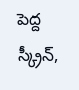పెద్ద స్క్రీన్,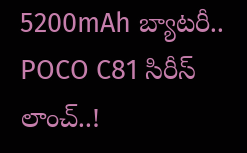5200mAh బ్యాటరీ.. POCO C81 సిరీస్ లాంచ్..!